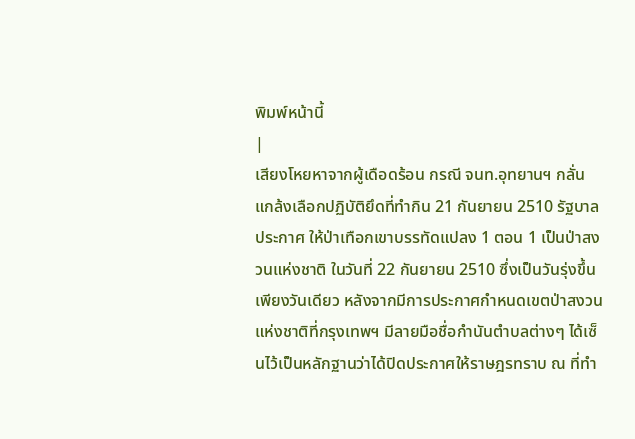พิมพ์หน้านี้
|
เสียงโหยหาจากผู้เดือดร้อน กรณี จนท.อุทยานฯ กลั่นแกล้งเลือกปฏิบัติยึดที่ทำกิน 21 กันยายน 2510 รัฐบาลประกาศ ให้ป่าเทือกเขาบรรทัดแปลง 1 ตอน 1 เป็นป่าสงวนแห่งชาติ ในวันที่ 22 กันยายน 2510 ซึ่งเป็นวันรุ่งขึ้นเพียงวันเดียว หลังจากมีการประกาศกำหนดเขตป่าสงวนแห่งชาติที่กรุงเทพฯ มีลายมือชื่อกำนันตำบลต่างๆ ได้เซ็นไว้เป็นหลักฐานว่าได้ปิดประกาศให้ราษฎรทราบ ณ ที่ทำ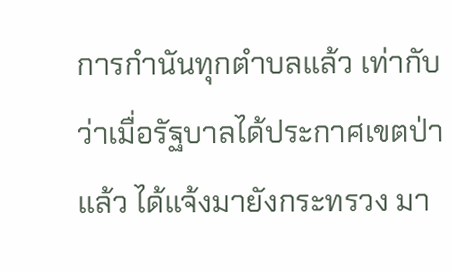การกำนันทุกตำบลแล้ว เท่ากับว่าเมื่อรัฐบาลได้ประกาศเขตป่าแล้ว ได้แจ้งมายังกระทรวง มา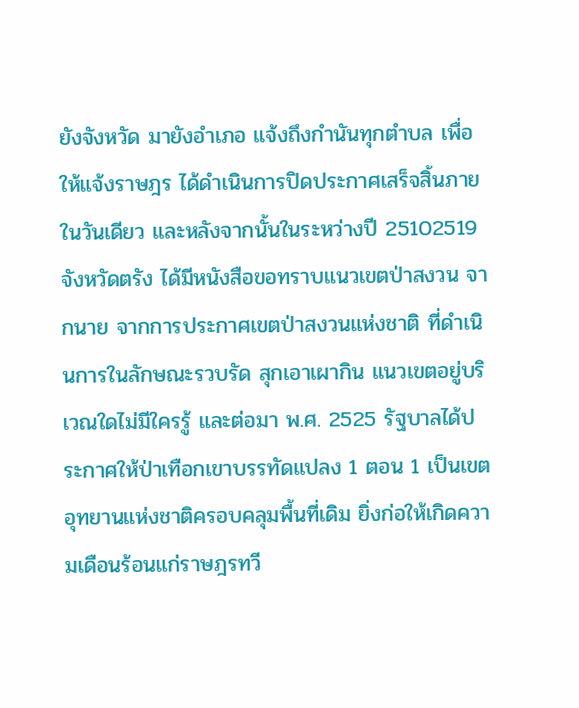ยังจังหวัด มายังอำเภอ แจ้งถึงกำนันทุกตำบล เพื่อให้แจ้งราษฎร ได้ดำเนินการปิดประกาศเสร็จสิ้นภายในวันเดียว และหลังจากนั้นในระหว่างปี 25102519 จังหวัดตรัง ได้มีหนังสือขอทราบแนวเขตป่าสงวน จากนาย จากการประกาศเขตป่าสงวนแห่งชาติ ที่ดำเนินการในลักษณะรวบรัด สุกเอาเผากิน แนวเขตอยู่บริเวณใดไม่มีใครรู้ และต่อมา พ.ศ. 2525 รัฐบาลได้ประกาศให้ป่าเทือกเขาบรรทัดแปลง 1 ตอน 1 เป็นเขตอุทยานแห่งชาติครอบคลุมพื้นที่เดิม ยิ่งก่อให้เกิดความเดือนร้อนแก่ราษฎรทวี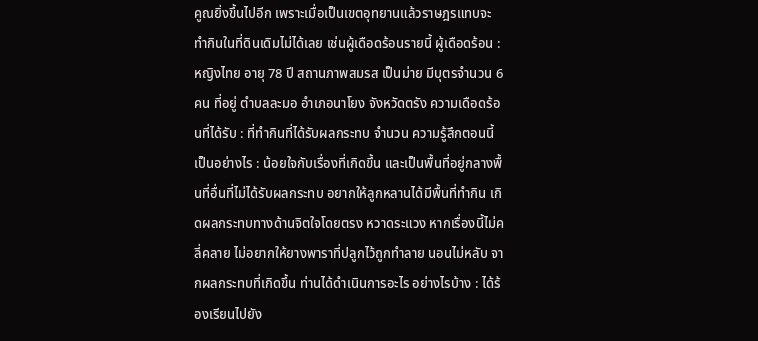คูณยิ่งขึ้นไปอีก เพราะเมื่อเป็นเขตอุทยานแล้วราษฎรแทบจะทำกินในที่ดินเดิมไม่ได้เลย เช่นผู้เดือดร้อนรายนี้ ผู้เดือดร้อน : หญิงไทย อายุ 78 ปี สถานภาพสมรส เป็นม่าย มีบุตรจำนวน 6 คน ที่อยู่ ตำบลละมอ อำเภอนาโยง จังหวัดตรัง ความเดือดร้อนที่ได้รับ : ที่ทำกินที่ได้รับผลกระทบ จำนวน ความรู้สึกตอนนี้เป็นอย่างไร : น้อยใจกับเรื่องที่เกิดขึ้น และเป็นพื้นที่อยู่กลางพื้นที่อื่นที่ไม่ได้รับผลกระทบ อยากให้ลูกหลานได้มีพื้นที่ทำกิน เกิดผลกระทบทางด้านจิตใจโดยตรง หวาดระแวง หากเรื่องนี้ไม่คลี่คลาย ไม่อยากให้ยางพาราที่ปลูกไว้ถูกทำลาย นอนไม่หลับ จากผลกระทบที่เกิดขึ้น ท่านได้ดำเนินการอะไร อย่างไรบ้าง : ได้ร้องเรียนไปยัง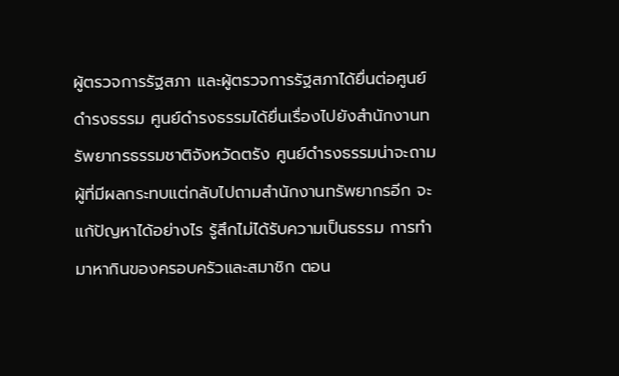ผู้ตรวจการรัฐสภา และผู้ตรวจการรัฐสภาได้ยื่นต่อศูนย์ดำรงธรรม ศูนย์ดำรงธรรมได้ยื่นเรื่องไปยังสำนักงานทรัพยากรธรรมชาติจังหวัดตรัง ศูนย์ดำรงธรรมน่าจะถามผู้ที่มีผลกระทบแต่กลับไปถามสำนักงานทรัพยากรอีก จะแก้ปัญหาได้อย่างไร รู้สึกไม่ได้รับความเป็นธรรม การทำมาหากินของครอบครัวและสมาชิก ตอน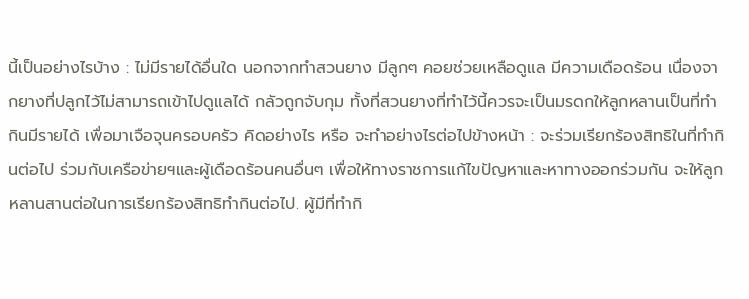นี้เป็นอย่างไรบ้าง : ไม่มีรายได้อื่นใด นอกจากทำสวนยาง มีลูกๆ คอยช่วยเหลือดูแล มีความเดือดร้อน เนื่องจากยางที่ปลูกไว้ไม่สามารถเข้าไปดูแลได้ กลัวถูกจับกุม ทั้งที่สวนยางที่ทำไว้นี้ควรจะเป็นมรดกให้ลูกหลานเป็นที่ทำกินมีรายได้ เพื่อมาเจือจุนครอบครัว คิดอย่างไร หรือ จะทำอย่างไรต่อไปข้างหน้า : จะร่วมเรียกร้องสิทธิในที่ทำกินต่อไป ร่วมกับเครือข่ายฯและผู้เดือดร้อนคนอื่นๆ เพื่อให้ทางราชการแก้ไขปัญหาและหาทางออกร่วมกัน จะให้ลูกหลานสานต่อในการเรียกร้องสิทธิทำกินต่อไป. ผู้มีที่ทำกิ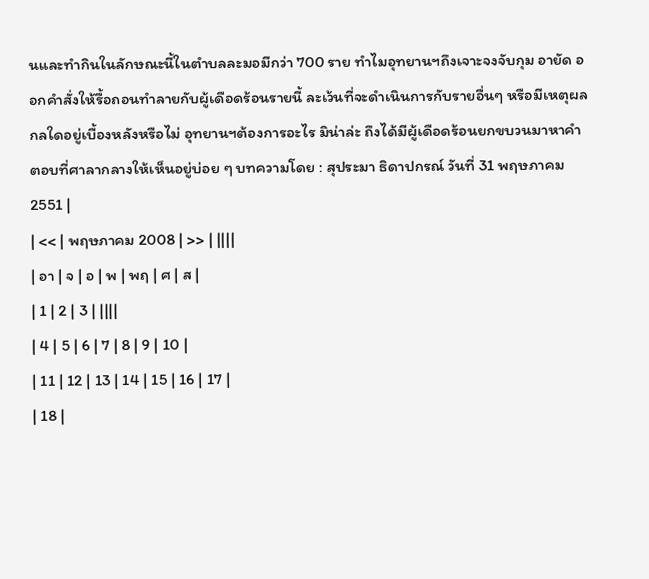นและทำกินในลักษณะนี้ในตำบลละมอมีกว่า 700 ราย ทำไมอุทยานฯถึงเจาะจงจับกุม อายัด ออกคำสั่งให้รื้อถอนทำลายกับผู้เดือดร้อนรายนี้ ละเว้นที่จะดำเนินการกับรายอื่นๆ หรือมีเหตุผลกลใดอยู่เบื้องหลังหรือไม่ อุทยานฯต้องการอะไร มิน่าล่ะ ถึงได้มีผู้เดือดร้อนยกขบวนมาหาคำตอบที่ศาลากลางให้เห็นอยู่บ่อย ๆ บทความโดย : สุประมา ธิดาปกรณ์ วันที่ 31 พฤษภาคม 2551 |
| << | พฤษภาคม 2008 | >> | ||||
| อา | จ | อ | พ | พฤ | ศ | ส |
| 1 | 2 | 3 | ||||
| 4 | 5 | 6 | 7 | 8 | 9 | 10 |
| 11 | 12 | 13 | 14 | 15 | 16 | 17 |
| 18 |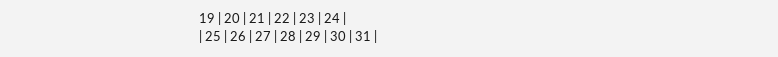19 | 20 | 21 | 22 | 23 | 24 |
| 25 | 26 | 27 | 28 | 29 | 30 | 31 |